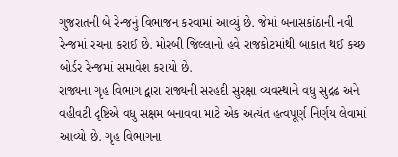ગુજરાતની બે રેન્જનું વિભાજન કરવામાં આવ્યું છે. જેમાં બનાસકાંઠાની નવી રેન્જમાં રચના કરાઈ છે. મોરબી જિલ્લાનો હવે રાજકોટમાંથી બાકાત થઈ કચ્છ બોર્ડર રેન્જમાં સમાવેશ કરાયો છે.
રાજ્યના ગૃહ વિભાગ દ્વારા રાજ્યની સરહદી સુરક્ષા વ્યવસ્થાને વધુ સુદ્રઢ અને વહીવટી દૃષ્ટિએ વધુ સક્ષમ બનાવવા માટે એક અત્યંત હત્વપૂર્ણ નિર્ણય લેવામાં આવ્યો છે. ગૃહ વિભાગના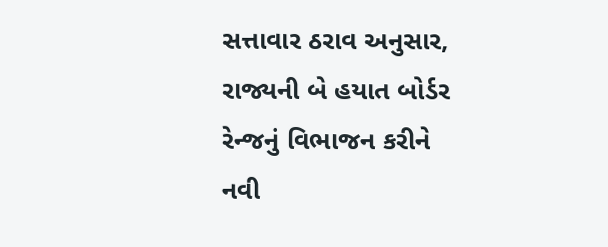સત્તાવાર ઠરાવ અનુસાર, રાજ્યની બે હયાત બોર્ડર રેન્જનું વિભાજન કરીને નવી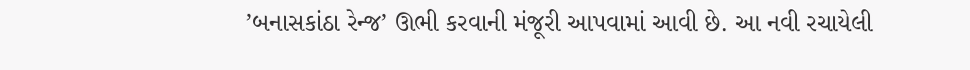’બનાસકાંઠા રેન્જ’ ઊભી કરવાની મંજૂરી આપવામાં આવી છે. આ નવી રચાયેલી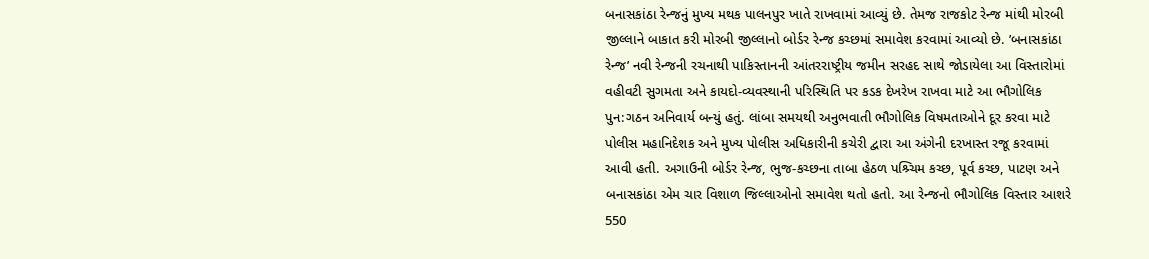બનાસકાંઠા રેન્જનું મુખ્ય મથક પાલનપુર ખાતે રાખવામાં આવ્યું છે. તેમજ રાજકોટ રેન્જ માંથી મોરબી જીલ્લાને બાકાત કરી મોરબી જીલ્લાનો બોર્ડર રેન્જ કચ્છમાં સમાવેશ કરવામાં આવ્યો છે. ’બનાસકાંઠા રેન્જ’ નવી રેન્જની રચનાથી પાકિસ્તાનની આંતરરાષ્ટ્રીય જમીન સરહદ સાથે જોડાયેલા આ વિસ્તારોમાં વહીવટી સુગમતા અને કાયદો-વ્યવસ્થાની પરિસ્થિતિ પર કડક દેખરેખ રાખવા માટે આ ભૌગોલિક પુન:ગઠન અનિવાર્ય બન્યું હતું. લાંબા સમયથી અનુભવાતી ભૌગોલિક વિષમતાઓને દૂર કરવા માટે પોલીસ મહાનિદેશક અને મુખ્ય પોલીસ અધિકારીની કચેરી દ્વારા આ અંગેની દરખાસ્ત રજૂ કરવામાં આવી હતી. અગાઉની બોર્ડર રેન્જ, ભુજ-કચ્છના તાબા હેઠળ પશ્ર્ચિમ કચ્છ, પૂર્વ કચ્છ, પાટણ અને બનાસકાંઠા એમ ચાર વિશાળ જિલ્લાઓનો સમાવેશ થતો હતો. આ રેન્જનો ભૌગોલિક વિસ્તાર આશરે 550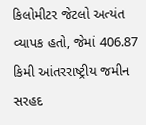કિલોમીટર જેટલો અત્યંત વ્યાપક હતો, જેમાં 406.87 કિમી આંતરરાષ્ટ્રીય જમીન સરહદ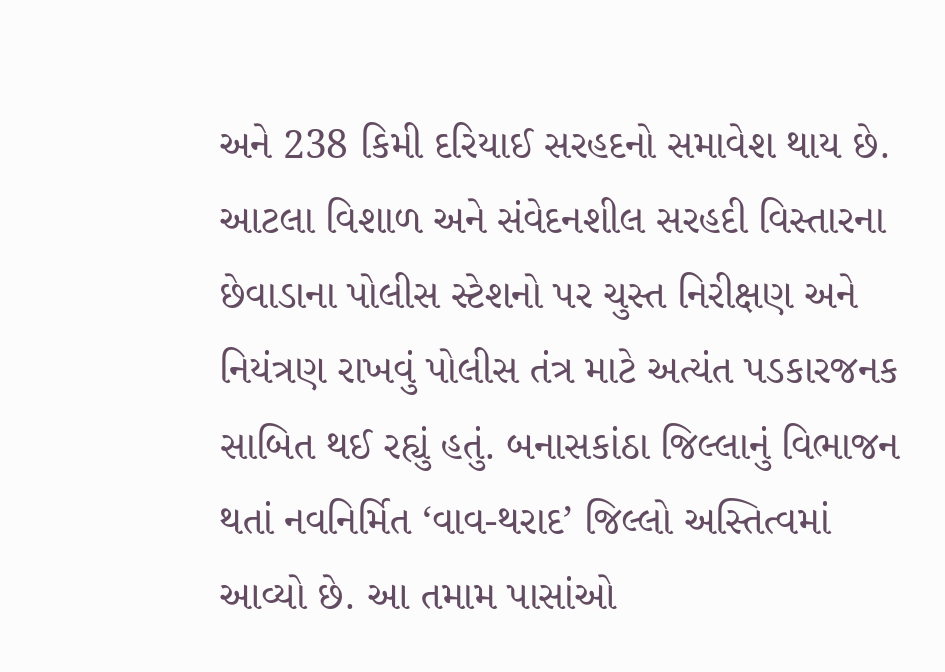અને 238 કિમી દરિયાઈ સરહદનો સમાવેશ થાય છે. આટલા વિશાળ અને સંવેદનશીલ સરહદી વિસ્તારના છેવાડાના પોલીસ સ્ટેશનો પર ચુસ્ત નિરીક્ષણ અને નિયંત્રણ રાખવું પોલીસ તંત્ર માટે અત્યંત પડકારજનક સાબિત થઈ રહ્યું હતું. બનાસકાંઠા જિલ્લાનું વિભાજન થતાં નવનિર્મિત ‘વાવ-થરાદ’ જિલ્લો અસ્તિત્વમાં આવ્યો છે. આ તમામ પાસાંઓ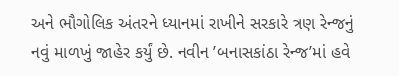અને ભૌગોલિક અંતરને ધ્યાનમાં રાખીને સરકારે ત્રણ રેન્જનું નવું માળખું જાહેર કર્યું છે. નવીન ’બનાસકાંઠા રેન્જ’માં હવે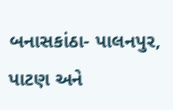બનાસકાંઠા- પાલનપુર, પાટણ અને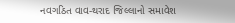નવગઠિત વાવ-થરાદ જિલ્લાનો સમાવેશ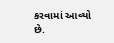કરવામાં આવ્યો છે.